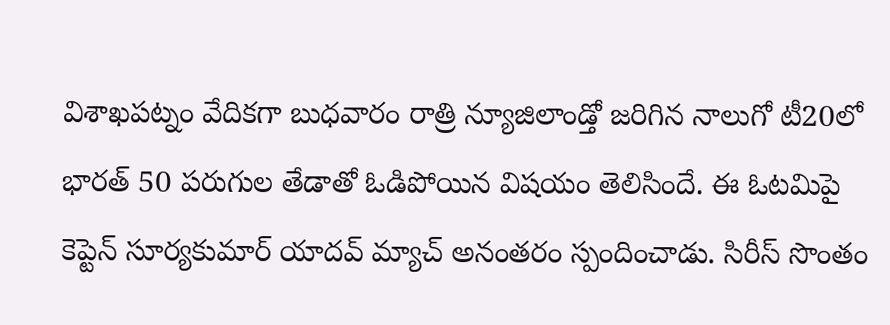విశాఖపట్నం వేదికగా బుధవారం రాత్రి న్యూజిలాండ్తో జరిగిన నాలుగో టీ20లో భారత్ 50 పరుగుల తేడాతో ఓడిపోయిన విషయం తెలిసిందే. ఈ ఓటమిపై కెప్టెన్ సూర్యకుమార్ యాదవ్ మ్యాచ్ అనంతరం స్పందించాడు. సిరీస్ సొంతం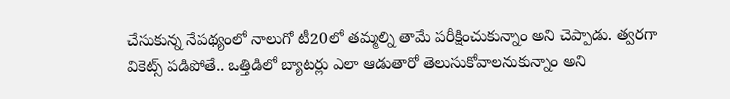చేసుకున్న నేపథ్యంలో నాలుగో టీ20లో తమ్మల్ని తామే పరీక్షించుకున్నాం అని చెప్పాడు. త్వరగా వికెట్స్ పడిపోతే.. ఒత్తిడిలో బ్యాటర్లు ఎలా ఆడుతారో తెలుసుకోవాలనుకున్నాం అని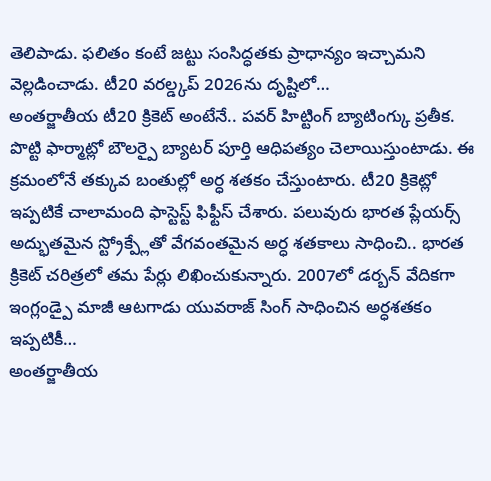తెలిపాడు. ఫలితం కంటే జట్టు సంసిద్ధతకు ప్రాధాన్యం ఇచ్చామని వెల్లడించాడు. టీ20 వరల్డ్కప్ 2026ను దృష్టిలో…
అంతర్జాతీయ టీ20 క్రికెట్ అంటేనే.. పవర్ హిట్టింగ్ బ్యాటింగ్కు ప్రతీక. పొట్టి ఫార్మాట్లో బౌలర్పై బ్యాటర్ పూర్తి ఆధిపత్యం చెలాయిస్తుంటాడు. ఈ క్రమంలోనే తక్కువ బంతుల్లో అర్ధ శతకం చేస్తుంటారు. టీ20 క్రికెట్లో ఇప్పటికే చాలామంది ఫాస్టెస్ట్ ఫిఫ్టీస్ చేశారు. పలువురు భారత ప్లేయర్స్ అద్భుతమైన స్ట్రోక్ప్లేతో వేగవంతమైన అర్ధ శతకాలు సాధించి.. భారత క్రికెట్ చరిత్రలో తమ పేర్లు లిఖించుకున్నారు. 2007లో డర్బన్ వేదికగా ఇంగ్లండ్పై మాజీ ఆటగాడు యువరాజ్ సింగ్ సాధించిన అర్ధశతకం ఇప్పటికీ…
అంతర్జాతీయ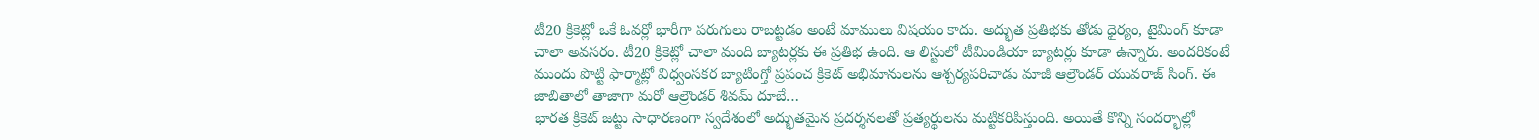టీ20 క్రికెట్లో ఒకే ఓవర్లో భారీగా పరుగులు రాబట్టడం అంటే మాములు విషయం కాదు. అద్భుత ప్రతిభకు తోడు ధైర్యం, టైమింగ్ కూడా చాలా అవసరం. టీ20 క్రికెట్లో చాలా మంది బ్యాటర్లకు ఈ ప్రతిభ ఉంది. ఆ లిస్టులో టీమిండియా బ్యాటర్లు కూడా ఉన్నారు. అందరికంటే ముందు పొట్టి ఫార్మాట్లో విధ్వంసకర బ్యాటింగ్తో ప్రపంచ క్రికెట్ అభిమానులను ఆశ్చర్యపరిచాడు మాజీ ఆల్రౌండర్ యువరాజ్ సింగ్. ఈ జాబితాలో తాజాగా మరో ఆల్రౌండర్ శివమ్ దూబే…
భారత క్రికెట్ జట్టు సాధారణంగా స్వదేశంలో అద్భుతమైన ప్రదర్శనలతో ప్రత్యర్థులను మట్టికరిపిస్తుంది. అయితే కొన్ని సందర్భాల్లో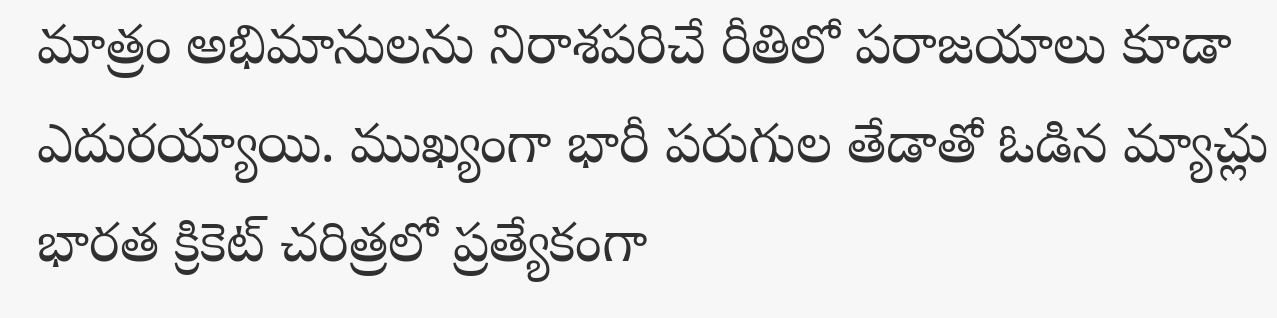మాత్రం అభిమానులను నిరాశపరిచే రీతిలో పరాజయాలు కూడా ఎదురయ్యాయి. ముఖ్యంగా భారీ పరుగుల తేడాతో ఓడిన మ్యాచ్లు భారత క్రికెట్ చరిత్రలో ప్రత్యేకంగా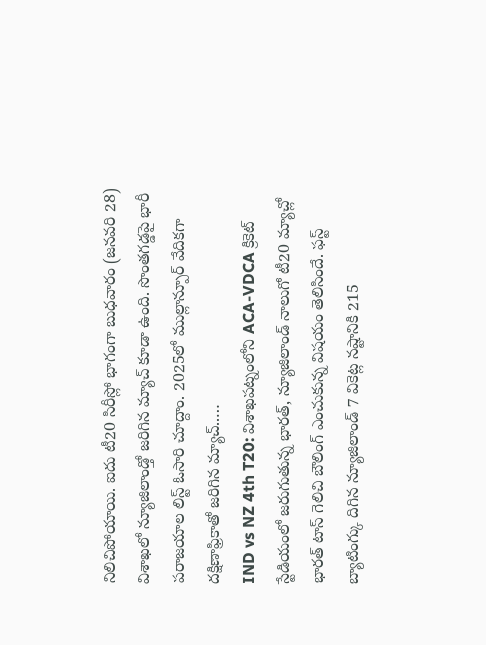నిలిచిపోయాయి. ఐదు టీ20 సిరీస్లో భాగంగా బుధవారం (జనవరి 28) విశాఖలో న్యూజిలాండ్తో జరిగిన మ్యాచ్ కూడా ఉంది. సొంతగడ్డపై భారీ పరాజయాల లిస్ట్ ఓసారి చూద్దాం. 2025లో ముల్లాన్పూర్ వేదికగా దక్షిణాఫ్రికాతో జరిగిన మ్యాచ్..…
IND vs NZ 4th T20: విశాఖపట్నంలోని ACA-VDCA క్రికెట్ స్టేడియంలో జరుగుతున్న భారత్, న్యూజిలాండ్ నాలుగో టీ20 మ్యాచ్లో భారత్ టాస్ గెలిచి బౌలింగ్ ఎంచుకున్న విషయం తెలిసిందే. ఫస్ట్ బ్యాటింగ్కు దిగిన న్యూజిలాండ్ 7 వికెట్ల నష్టానికి 215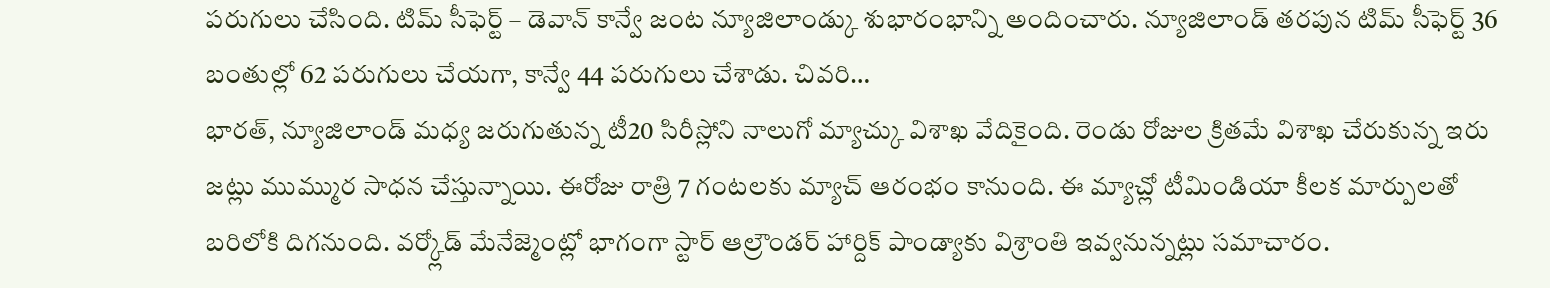పరుగులు చేసింది. టిమ్ సీఫెర్ట్ – డెవాన్ కాన్వే జంట న్యూజిలాండ్కు శుభారంభాన్ని అందించారు. న్యూజిలాండ్ తరపున టిమ్ సీఫెర్ట్ 36 బంతుల్లో 62 పరుగులు చేయగా, కాన్వే 44 పరుగులు చేశాడు. చివరి…
భారత్, న్యూజిలాండ్ మధ్య జరుగుతున్న టీ20 సిరీస్లోని నాలుగో మ్యాచ్కు విశాఖ వేదికైంది. రెండు రోజుల క్రితమే విశాఖ చేరుకున్న ఇరు జట్లు ముమ్ముర సాధన చేస్తున్నాయి. ఈరోజు రాత్రి 7 గంటలకు మ్యాచ్ ఆరంభం కానుంది. ఈ మ్యాచ్లో టీమిండియా కీలక మార్పులతో బరిలోకి దిగనుంది. వర్క్లోడ్ మేనేజ్మెంట్లో భాగంగా స్టార్ ఆల్రౌండర్ హార్దిక్ పాండ్యాకు విశ్రాంతి ఇవ్వనున్నట్లు సమాచారం.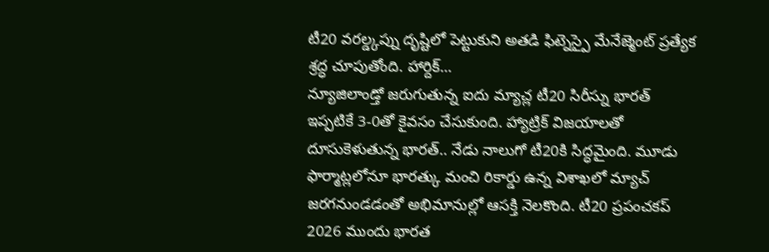టీ20 వరల్డ్కప్ను దృష్టిలో పెట్టుకుని అతడి ఫిట్నెస్పై మేనేజ్మెంట్ ప్రత్యేక శ్రద్ధ చూపుతోంది. హార్దిక్…
న్యూజిలాండ్తో జరుగుతున్న ఐదు మ్యాచ్ల టీ20 సిరీస్ను భారత్ ఇప్పటికే 3-0తో కైవసం చేసుకుంది. హ్యాట్రిక్ విజయాలతో దూసుకెళుతున్న భారత్.. నేడు నాలుగో టీ20కి సిద్ధమైంది. మూడు ఫార్మాట్లలోనూ భారత్కు మంచి రికార్డు ఉన్న విశాఖలో మ్యాచ్ జరగనుండడంతో అభిమానుల్లో ఆసక్తి నెలకొంది. టీ20 ప్రపంచకప్ 2026 ముందు భారత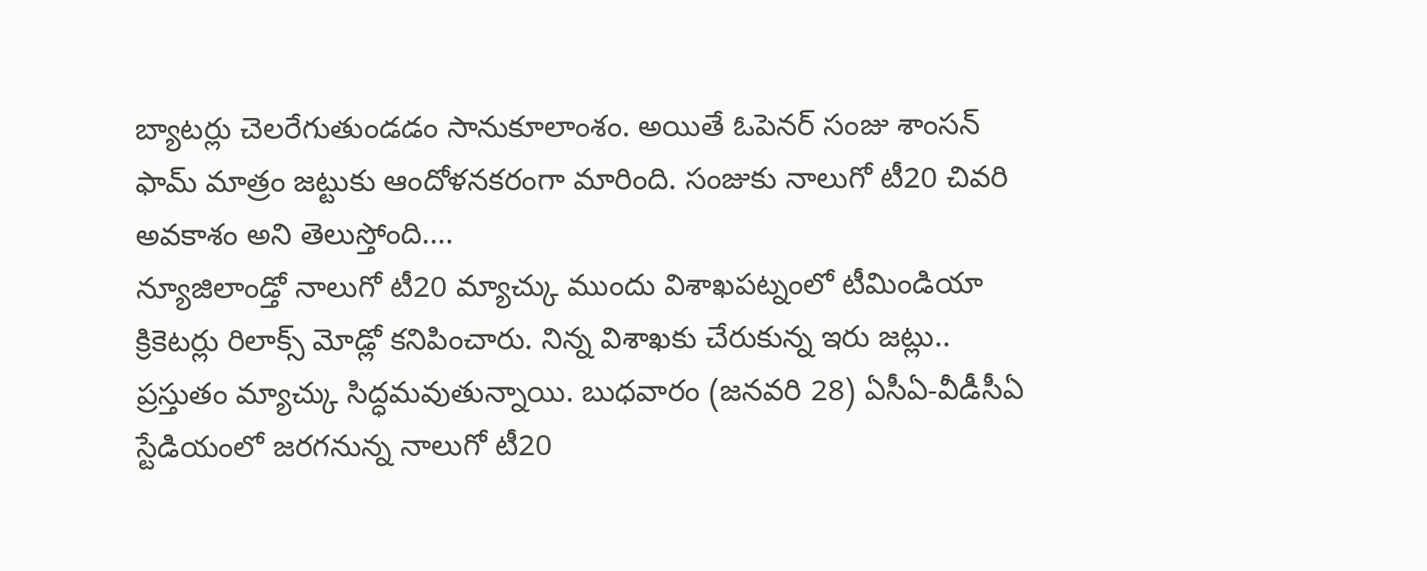బ్యాటర్లు చెలరేగుతుండడం సానుకూలాంశం. అయితే ఓపెనర్ సంజు శాంసన్ ఫామ్ మాత్రం జట్టుకు ఆందోళనకరంగా మారింది. సంజుకు నాలుగో టీ20 చివరి అవకాశం అని తెలుస్తోంది.…
న్యూజిలాండ్తో నాలుగో టీ20 మ్యాచ్కు ముందు విశాఖపట్నంలో టీమిండియా క్రికెటర్లు రిలాక్స్ మోడ్లో కనిపించారు. నిన్న విశాఖకు చేరుకున్న ఇరు జట్లు.. ప్రస్తుతం మ్యాచ్కు సిద్ధమవుతున్నాయి. బుధవారం (జనవరి 28) ఏసీఏ-వీడీసీఏ స్టేడియంలో జరగనున్న నాలుగో టీ20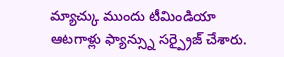మ్యాచ్కు ముందు టీమిండియా ఆటగాళ్లు ఫ్యాన్స్ను సర్ప్రైజ్ చేశారు.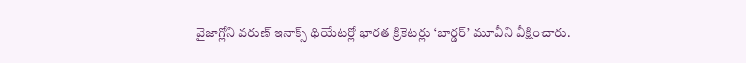వైజాగ్లోని వరుణ్ ఇనాక్స్ థియేటర్లో భారత క్రికెటర్లు ‘బార్డర్’ మూవీని వీక్షించారు.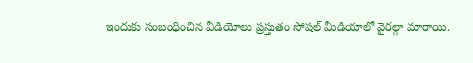ఇందుకు సంబంధించిన వీడియోలు ప్రస్తుతం సోషల్ మీడియాలో వైరల్గా మారాయి.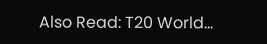Also Read: T20 World…